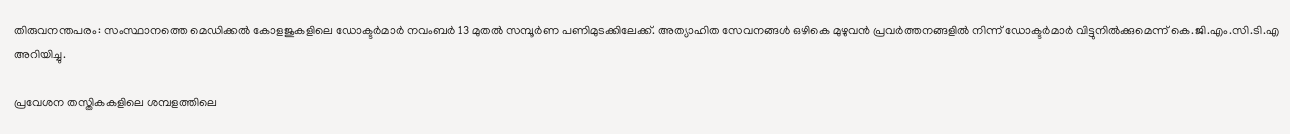തിരുവനന്തപരം: സംസ്ഥാനത്തെ മെഡിക്കൽ കോളജുകളിലെ ഡോക്ടർമാർ നവംബർ 13 മുതൽ സമ്പൂർണ പണിമുടക്കിലേക്ക്. അത്യാഹിത സേവനങ്ങൾ ഒഴികെ മുഴുവൻ പ്രവർത്തനങ്ങളിൽ നിന്ന് ഡോക്ടർമാർ വിട്ടുനിൽക്കുമെന്ന് കെ.ജി.എം.സി.ടി.എ അറിയിച്ചു.

പ്രവേശന തസ്തികകളിലെ ശമ്പളത്തിലെ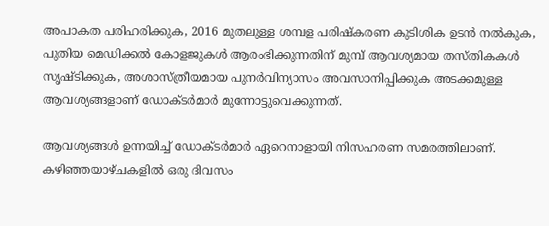അപാകത പരിഹരിക്കുക, 2016 മുതലുള്ള ശമ്പള പരിഷ്കരണ കുടിശിക ഉടൻ നൽകുക, പുതിയ മെഡിക്കൽ കോളജുകൾ ആരംഭിക്കുന്നതിന് മുമ്പ് ആവശ്യമായ തസ്തികകൾ സൃഷ്ടിക്കുക, അശാസ്ത്രീയമായ പുനർവിന്യാസം അവസാനിപ്പിക്കുക അടക്കമുള്ള ആവശ്യങ്ങളാണ് ഡോക്ടർമാർ മുന്നോട്ടുവെക്കുന്നത്.

ആവശ്യങ്ങൾ ഉന്നയിച്ച് ഡോക്ടർമാർ ഏറെനാളായി നിസഹരണ സമരത്തിലാണ്. കഴിഞ്ഞയാഴ്ചകളിൽ ഒരു ദിവസം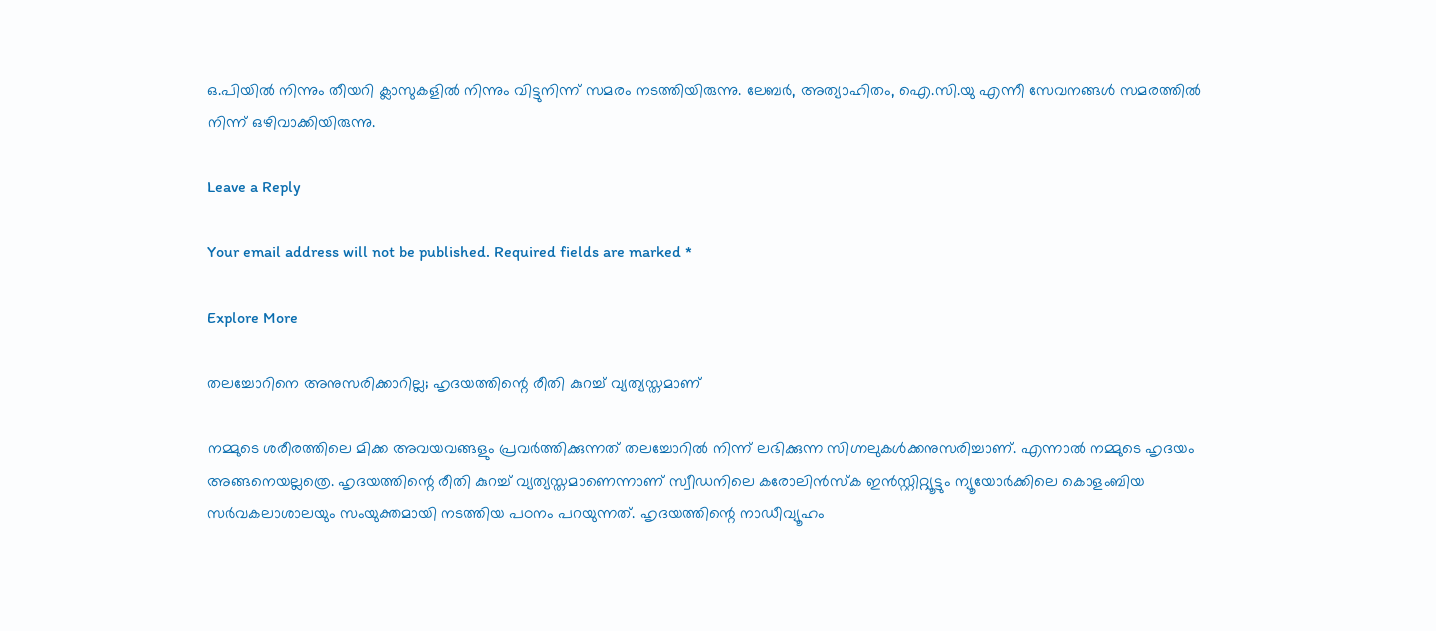ഒ.പിയിൽ നിന്നും തീയറി ക്ലാസുകളിൽ നിന്നും വിട്ടുനിന്ന് സമരം നടത്തിയിരുന്നു. ലേബർ, അത്യാഹിതം, ഐ.സി.യു എന്നീ സേവനങ്ങൾ സമരത്തിൽ നിന്ന് ഒഴിവാക്കിയിരുന്നു.

Leave a Reply

Your email address will not be published. Required fields are marked *

Explore More

തലച്ചോറിനെ അനുസരിക്കാറില്ല; ഹൃദയത്തിന്റെ രീതി കുറച്ച് വ്യത്യസ്തമാണ്

നമ്മുടെ ശരീരത്തിലെ മിക്ക അവയവങ്ങളും പ്രവർത്തിക്കുന്നത് തലച്ചോറിൽ നിന്ന് ലഭിക്കുന്ന സിഗ്നലുകൾക്കനുസരിച്ചാണ്. എന്നാൽ നമ്മുടെ ഹൃദയം അങ്ങനെയല്ലത്രെ. ഹൃദയത്തിന്റെ രീതി കുറച്ച് വ്യത്യസ്തമാണെന്നാണ് സ്വീഡനിലെ കരോലിൻസ്ക ഇൻസ്റ്റിറ്റ്യൂട്ടും ന്യൂയോർക്കിലെ കൊളംബിയ സർവകലാശാലയും സംയുക്തമായി നടത്തിയ പഠനം പറയുന്നത്. ഹൃദയത്തിന്റെ നാഡീവ്യൂഹം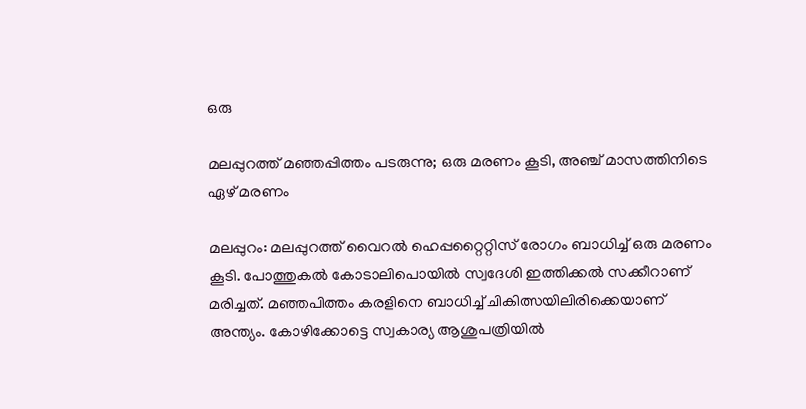ഒരു

മലപ്പുറത്ത് മഞ്ഞപ്പിത്തം പടരുന്നു; ഒരു മരണം കൂടി, അഞ്ച് മാസത്തിനിടെ ഏഴ് മരണം

മലപ്പുറം: മലപ്പുറത്ത് വൈറൽ ഹെപ്പറ്റൈറ്റിസ് രോഗം ബാധിച്ച് ഒരു മരണം കൂടി. പോത്തുകൽ കോടാലിപൊയിൽ സ്വദേശി ഇത്തിക്കൽ സക്കീറാണ് മരിച്ചത്. മഞ്ഞപിത്തം കരളിനെ ബാധിച്ച് ചികിത്സയിലിരിക്കെയാണ് അന്ത്യം. കോഴിക്കോട്ടെ സ്വകാര്യ ആശുപത്രിയിൽ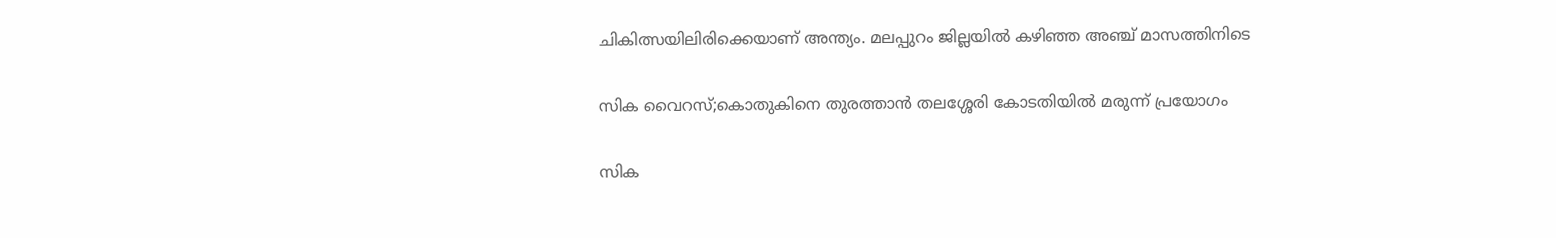ചികിത്സയിലിരിക്കെയാണ് അന്ത്യം. മലപ്പുറം ജില്ലയിൽ കഴിഞ്ഞ അഞ്ച് മാസത്തിനിടെ

സിക വൈറസ്;കൊതുകിനെ തുരത്താൻ തലശ്ശേരി കോടതിയിൽ മരുന്ന് പ്രയോഗം

സിക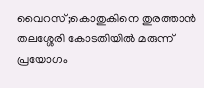വൈറസ്;കൊതുകിനെ തുരത്താൻ തലശ്ശേരി കോടതിയിൽ മരുന്ന് പ്രയോഗം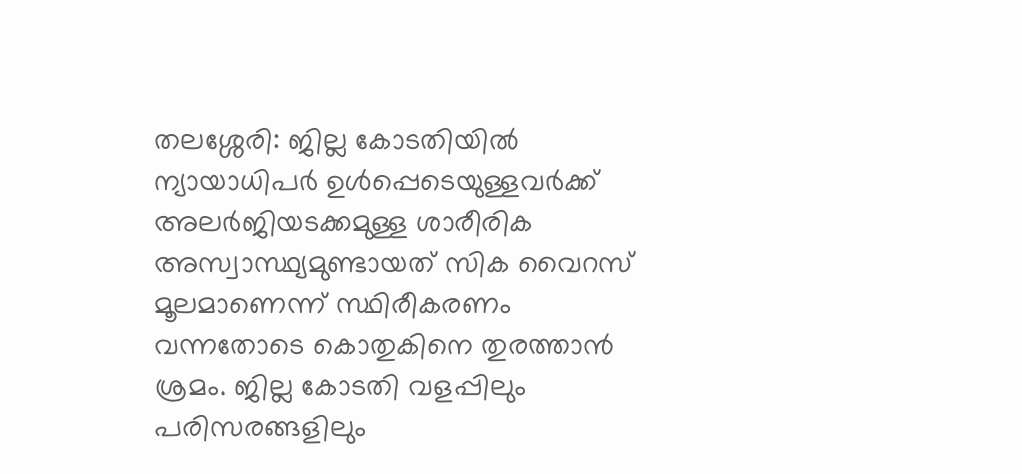തലശ്ശേരി: ജില്ല കോടതിയില്‍ ന്യായാധിപർ ഉൾപ്പെടെയുള്ളവർക്ക് അലർജിയടക്കമുള്ള ശാരീരിക അസ്വാസ്ഥ്യമുണ്ടായത് സിക വൈറസ് മൂലമാണെന്ന് സ്ഥിരീകരണം വന്നതോടെ കൊതുകിനെ തുരത്താൻ ശ്രമം. ജില്ല കോടതി വളപ്പിലും പരിസരങ്ങളിലും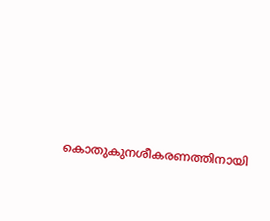കൊതുകുനശീകരണത്തിനായി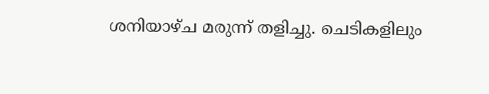ശനിയാഴ്ച മരുന്ന് തളിച്ചു. ചെടികളിലും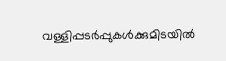വള്ളിപ്പടർപ്പുകൾക്കുമിടയിൽ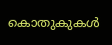കൊതുകുകൾ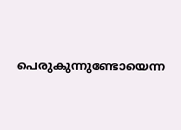പെരുകുന്നുണ്ടോയെന്ന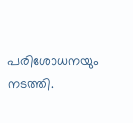പരിശോധനയും നടത്തി.